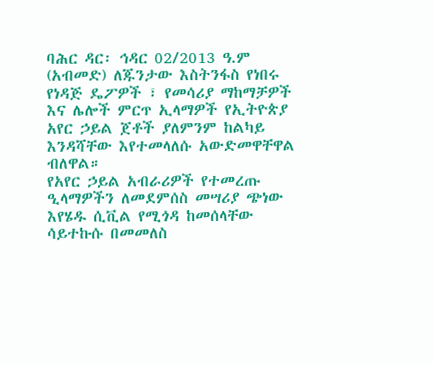ባሕር ዳር፡ ኅዳር 02/2013 ዓ.ም (አብመድ) ለጁንታው እስትንፋስ የነበሩ የነዳጅ ዴፖዎች ፣ የመሳሪያ ማከማቻዎች እና ሌሎች ምርጥ ኢላማዎች የኢትዮጵያ አየር ኃይል ጀቶች ያለምንም ከልካይ እንዳሻቸው እየተመላለሱ አውድመዋቸዋል ብለዋል።
የአየር ኃይል አብራሪዎች የተመረጡ ዒላማዎችን ለመደምሰስ መሣሪያ ጭነው እየሄዱ ሲቪል የሚጎዳ ከመሰላቸው ሳይተኩሱ በመመለስ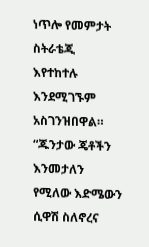ነጥሎ የመምታት ስትራቴጂ እየተከተሉ እንደሚገኙም አስገንዝበዋል።
“ጁንታው ጄቶችን እንመታለን የሚለው እድሜውን ሲዋሽ ስለኖረና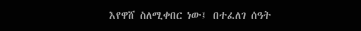እየዋሸ ስለሚቀበር ነው፤ በተፈለገ ሰዓት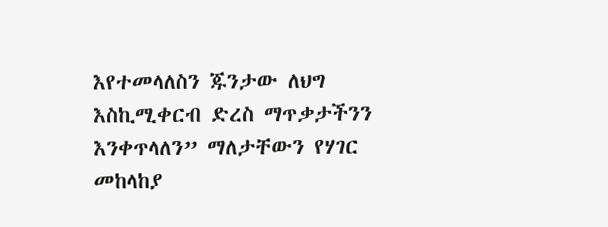እየተመላለስን ጁንታው ለህግ እስኪሚቀርብ ድረስ ማጥቃታችንን እንቀጥላለን” ማለታቸውን የሃገር መከላከያ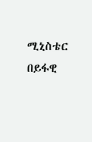ሚኒስቴር በይፋዊ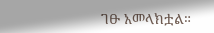ገፁ አመላክቷል።